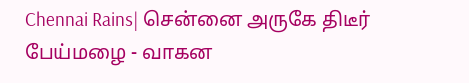Chennai Rains| சென்னை அருகே திடீர் பேய்மழை - வாகன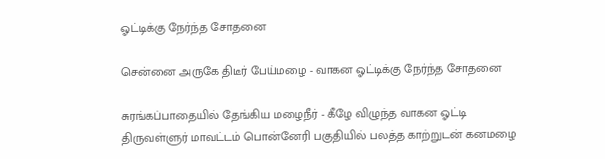ஓட்டிக்கு நேர்ந்த சோதனை

சென்னை அருகே திடீர் பேய்மழை - வாகன ஓட்டிக்கு நேர்ந்த சோதனை

சுரங்கப்பாதையில் தேங்கிய மழைநீர் - கீழே விழுந்த வாகன ஓட்டி திருவள்ளுர் மாவட்டம் பொன்னேரி பகுதியில் பலத்த காற்றுடன் கனமழை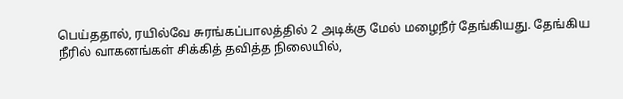பெய்ததால், ரயில்வே சுரங்கப்பாலத்தில் 2 அடிக்கு மேல் மழைநீர் தேங்கியது. தேங்கிய நீரில் வாகனங்கள் சிக்கித் தவித்த நிலையில்,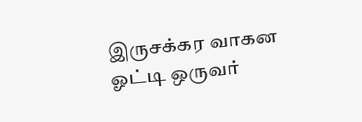இருசக்கர வாகன ஓட்டி ஒருவர்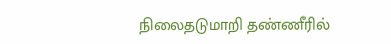நிலைதடுமாறி தண்ணீரில்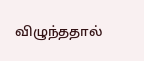விழுந்ததால்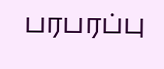பரபரப்பு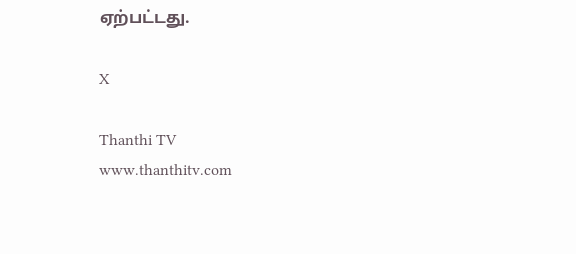ஏற்பட்டது.

X

Thanthi TV
www.thanthitv.com